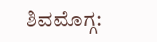ಶಿವಮೊಗ್ಗ: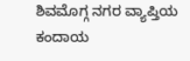ಶಿವಮೊಗ್ಗ ನಗರ ವ್ಯಾಪ್ತಿಯ ಕಂದಾಯ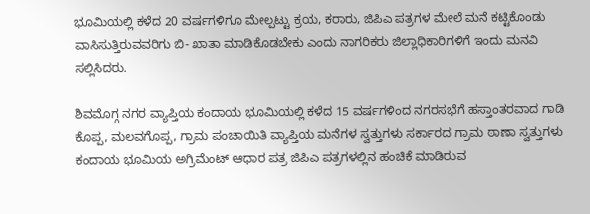ಭೂಮಿಯಲ್ಲಿ ಕಳೆದ 20 ವರ್ಷಗಳಿಗೂ ಮೇಲ್ಪಟ್ಟು ಕ್ರಯ, ಕರಾರು, ಜಿಪಿಎ ಪತ್ರಗಳ ಮೇಲೆ ಮನೆ ಕಟ್ಟಿಕೊಂಡು ವಾಸಿಸುತ್ತಿರುವವರಿಗು ಬಿ- ಖಾತಾ ಮಾಡಿಕೊಡಬೇಕು ಎಂದು ನಾಗರಿಕರು ಜಿಲ್ಲಾಧಿಕಾರಿಗಳಿಗೆ ಇಂದು ಮನವಿ ಸಲ್ಲಿಸಿದರು.

ಶಿವಮೊಗ್ಗ ನಗರ ವ್ಯಾಪ್ತಿಯ ಕಂದಾಯ ಭೂಮಿಯಲ್ಲಿ ಕಳೆದ 15 ವರ್ಷಗಳಿಂದ ನಗರಸಭೆಗೆ ಹಸ್ತಾಂತರವಾದ ಗಾಡಿ ಕೊಪ್ಪ, ಮಲವಗೊಪ್ಪ, ಗ್ರಾಮ ಪಂಚಾಯಿತಿ ವ್ಯಾಪ್ತಿಯ ಮನೆಗಳ ಸ್ವತ್ತುಗಳು ಸರ್ಕಾರದ ಗ್ರಾಮ ಠಾಣಾ ಸ್ವತ್ತುಗಳು ಕಂದಾಯ ಭೂಮಿಯ ಅಗ್ರಿಮೆಂಟ್ ಆಧಾರ ಪತ್ರ ಜಿಪಿಎ ಪತ್ರಗಳಲ್ಲಿನ ಹಂಚಿಕೆ ಮಾಡಿರುವ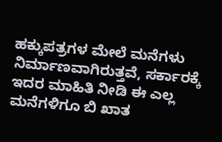ಹಕ್ಕುಪತ್ರಗಳ ಮೇಲೆ ಮನೆಗಳು ನಿರ್ಮಾಣವಾಗಿರುತ್ತವೆ, ಸರ್ಕಾರಕ್ಕೆ ಇದರ ಮಾಹಿತಿ ನೀಡಿ ಈ ಎಲ್ಲ ಮನೆಗಳಿಗೂ ಬಿ ಖಾತ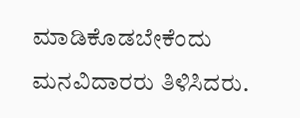ಮಾಡಿಕೊಡಬೇಕೆಂದು ಮನವಿದಾರರು ತಿಳಿಸಿದರು.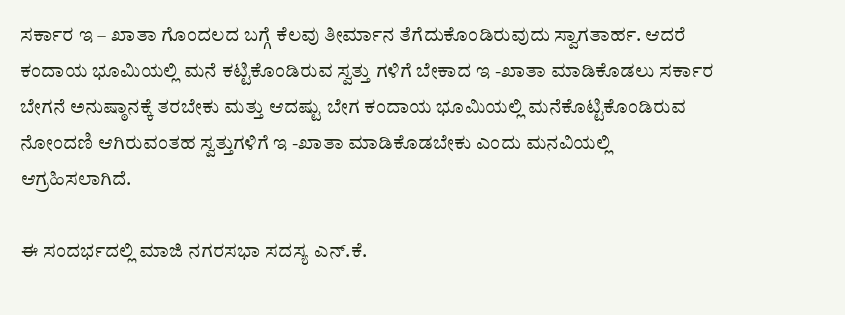ಸರ್ಕಾರ ಇ – ಖಾತಾ ಗೊಂದಲದ ಬಗ್ಗೆ ಕೆಲವು ತೀರ್ಮಾನ ತೆಗೆದುಕೊಂಡಿರುವುದು ಸ್ವಾಗತಾರ್ಹ. ಆದರೆ ಕಂದಾಯ ಭೂಮಿಯಲ್ಲಿ ಮನೆ ಕಟ್ಟಿಕೊಂಡಿರುವ ಸ್ವತ್ತು ಗಳಿಗೆ ಬೇಕಾದ ಇ -ಖಾತಾ ಮಾಡಿಕೊಡಲು ಸರ್ಕಾರ ಬೇಗನೆ ಅನುಷ್ಠಾನಕ್ಕೆ ತರಬೇಕು ಮತ್ತು ಆದಷ್ಟು ಬೇಗ ಕಂದಾಯ ಭೂಮಿಯಲ್ಲಿ ಮನೆಕೊಟ್ಟಿಕೊಂಡಿರುವ ನೋಂದಣಿ ಆಗಿರುವಂತಹ ಸ್ವತ್ತುಗಳಿಗೆ ಇ -ಖಾತಾ ಮಾಡಿಕೊಡಬೇಕು ಎಂದು ಮನವಿಯಲ್ಲಿ ಆಗ್ರಹಿಸಲಾಗಿದೆ.

ಈ ಸಂದರ್ಭದಲ್ಲಿ ಮಾಜಿ ನಗರಸಭಾ ಸದಸ್ಯ ಎನ್.ಕೆ.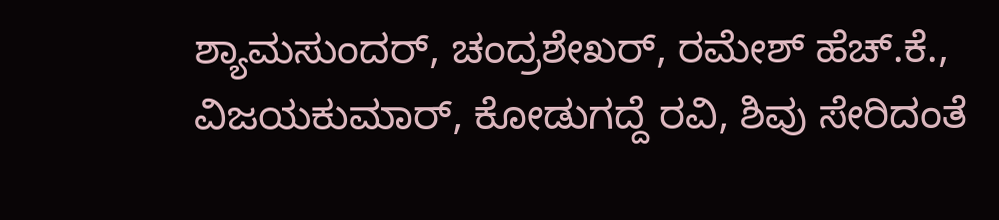ಶ್ಯಾಮಸುಂದರ್, ಚಂದ್ರಶೇಖರ್, ರಮೇಶ್ ಹೆಚ್.ಕೆ., ವಿಜಯಕುಮಾರ್, ಕೋಡುಗದ್ದೆ ರವಿ, ಶಿವು ಸೇರಿದಂತೆ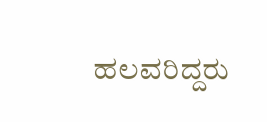ಹಲವರಿದ್ದರು